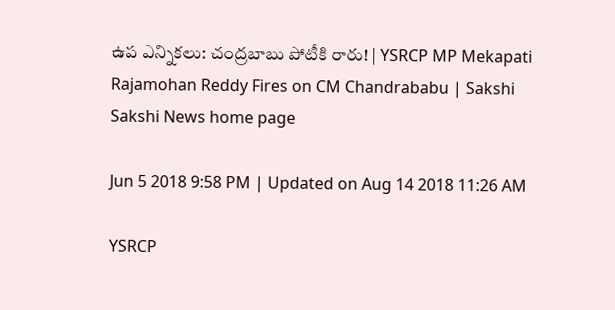ఉప ఎన్నికలు: చంద్రబాబు పోటీకి రారు! | YSRCP MP Mekapati Rajamohan Reddy Fires on CM Chandrababu | Sakshi
Sakshi News home page

Jun 5 2018 9:58 PM | Updated on Aug 14 2018 11:26 AM

YSRCP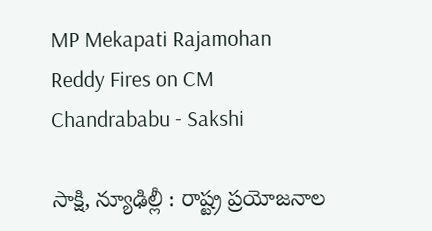MP Mekapati Rajamohan Reddy Fires on CM Chandrababu - Sakshi

సాక్షి, న్యూఢిల్లీ : రాష్ట్ర ప్రయోజనాల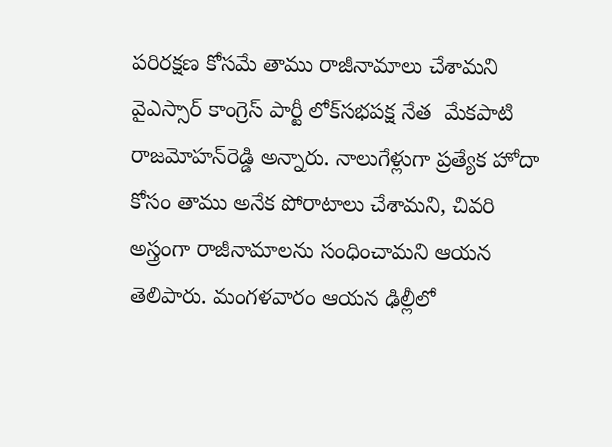పరిరక్షణ కోసమే తాము రాజీనామాలు చేశామని వైఎస్సార్‌ కాంగ్రెస్‌ పార్టీ లోక్‌సభపక్ష నేత  మేకపాటి రాజమోహన్‌రెడ్డి అన్నారు. నాలుగేళ్లుగా ప్రత్యేక హోదా కోసం తాము అనేక పోరాటాలు చేశామని, చివరి అస్త్రంగా రాజీనామాలను సంధించామని ఆయన తెలిపారు. మంగళవారం ఆయన ఢిల్లీలో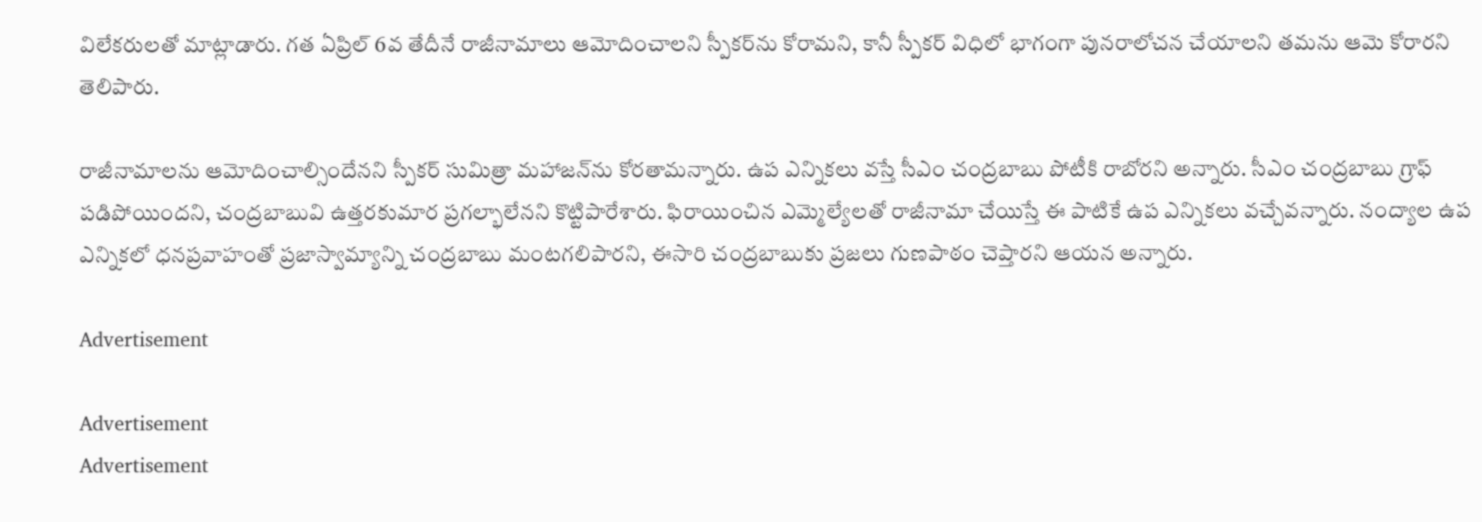విలేకరులతో మాట్లాడారు. గత ఏప్రిల్ 6వ తేదీనే రాజీనామాలు ఆమోదించాలని స్పీకర్‌ను కోరామని, కానీ స్పీకర్ విధిలో భాగంగా పునరాలోచన చేయాలని తమను ఆమె కోరారని తెలిపారు.

రాజీనామాలను ఆమోదించాల్సిందేనని స్పీకర్‌ సుమిత్రా మహాజన్‌ను కోరతామన్నారు. ఉప ఎన్నికలు వస్తే సీఎం చంద్రబాబు పోటీకి రాబోరని అన్నారు. సీఎం చంద్రబాబు గ్రాఫ్ పడిపోయిందని, చంద్రబాబువి ఉత్తరకుమార ప్రగల్భాలేనని కొట్టిపారేశారు. ఫిరాయించిన ఎమ్మెల్యేలతో రాజీనామా చేయిస్తే ఈ పాటికే ఉప ఎన్నికలు వచ్చేవన్నారు. నంద్యాల ఉప ఎన్నికలో ధనప్రవాహంతో ప్రజాస్వామ్యాన్ని చంద్రబాబు మంటగలిపారని, ఈసారి చంద్రబాబుకు ప్రజలు గుణపాఠం చెప్తారని ఆయన అన్నారు.

Advertisement

Advertisement
Advertisement